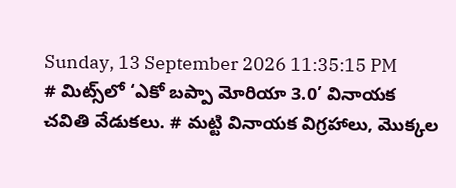Sunday, 13 September 2026 11:35:15 PM
# మిట్స్‌లో ‘ఎకో బప్పా మోరియా 3.0’ వినాయక చవితి వేడుకలు. # మట్టి వినాయక విగ్రహాలు, మొక్కల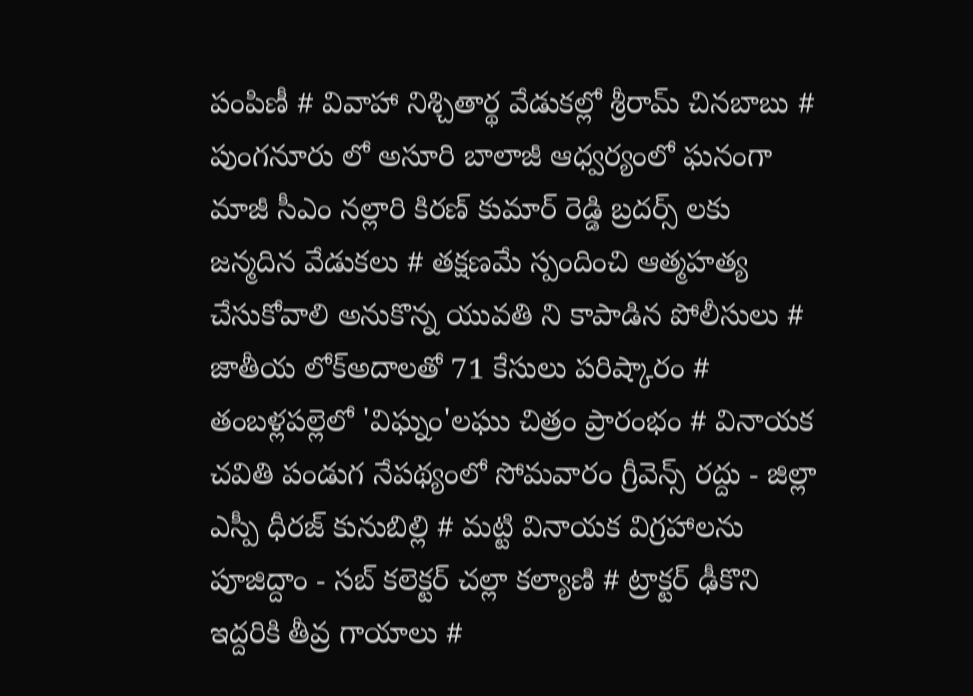పంపిణీ # వివాహా నిశ్చితార్థ వేడుకల్లో శ్రీరామ్ చినబాబు # పుంగనూరు లో అసూరి బాలాజీ ఆధ్వర్యంలో ఘనంగా మాజీ సీఎం నల్లారి కిరణ్ కుమార్ రెడ్డి బ్రదర్స్ లకు జన్మదిన వేడుకలు # తక్షణమే స్పందించి ఆత్మహత్య చేసుకోవాలి అనుకొన్న యువతి ని కాపాడిన పోలీసులు # జాతీయ లోక్అదాలతో 71 కేసులు పరిష్కారం # తంబళ్లపల్లెలో 'విఘ్నం'లఘు చిత్రం ప్రారంభం # వినాయక చవితి పండుగ నేపథ్యంలో సోమవారం గ్రీవెన్స్ రద్దు - జిల్లా ఎస్పీ ధీరజ్ కునుబిల్లి # మట్టి వినాయక విగ్రహాలను పూజిద్దాం - సబ్ కలెక్టర్ చల్లా కల్యాణి # ట్రాక్టర్ ఢీకొని ఇద్దరికి తీవ్ర గాయాలు #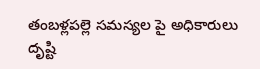తంబళ్లపల్లె సమస్యల పై అధికారులు దృష్టి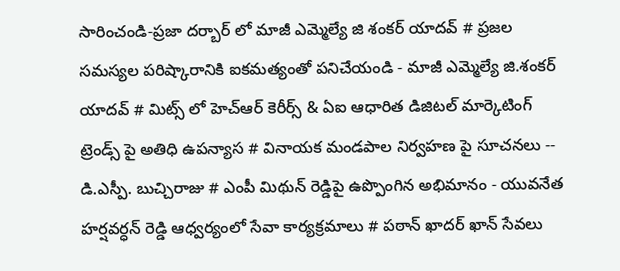సారించండి-ప్రజా దర్బార్ లో మాజీ ఎమ్మెల్యే జి శంకర్ యాదవ్ # ప్రజల సమస్యల పరిష్కారానికి ఐకమత్యంతో పనిచేయండి - మాజీ ఎమ్మెల్యే జి.శంకర్ యాదవ్ # మిట్స్ లో హెచ్‌ఆర్ కెరీర్స్ & ఏఐ ఆధారిత డిజిటల్ మార్కెటింగ్ ట్రెండ్స్ పై అతిధి ఉపన్యాస # వినాయక మండపాల నిర్వహణ పై సూచనలు -- డి.ఎస్పీ. బుచ్చిరాజు # ఎంపీ మిథున్ రెడ్డిపై ఉప్పొంగిన అభిమానం - యువనేత హర్షవర్ధన్ రెడ్డి ఆధ్వర్యంలో సేవా కార్యక్రమాలు # పఠాన్ ఖాదర్ ఖాన్ సేవలు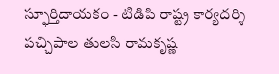స్ఫూర్తిదాయకం - టిడిపి రాష్ట్ర కార్యదర్శి పచ్చిపాల తులసి రామకృష్ణ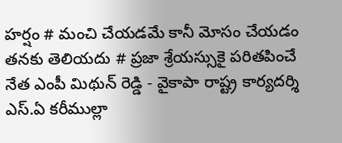హర్షం # మంచి చేయడమే కానీ మోసం చేయడం తనకు తెలియదు # ప్రజా శ్రేయస్సుకై పరితపించే నేత ఎంపీ మిథున్ రెడ్డి - వైకాపా రాష్ట్ర కార్యదర్శి ఎస్.ఏ కరీముల్లా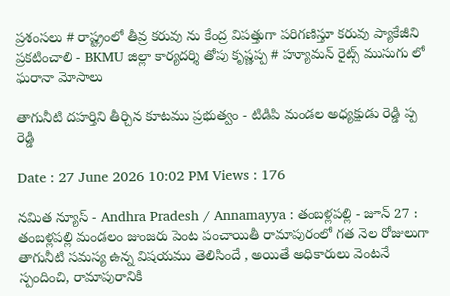ప్రశంసలు # రాష్ట్రంలో తీవ్ర కరువు ను కేంద్ర విపత్తుగా పరిగణిస్తూ కరువు ప్యాకేజీని ప్రకటించాలి - BKMU జిల్లా కార్యదర్శి తోపు కృష్ణప్ప # హ్యూమన్ రైట్స్ ముసుగు లో ఘరానా మోసాలు

తాగునీటి దహర్తిని తీర్చిన కూటము ప్రభుత్వం - టిడిపి మండల అధ్యక్షుడు రెడ్డి ప్ప రెడ్డి

Date : 27 June 2026 10:02 PM Views : 176

నమిత న్యూస్ - Andhra Pradesh / Annamayya : తంబళ్లపల్లి - జూన్ 27 : తంబళ్లపల్లి మండలం జుంజరు పెంట పంచాయితీ రామాపురంలో గత నెల రోజులుగా తాగునీటి సమస్య ఉన్న విషయము తెలిసిందే , అయితే అధికారులు వెంటనే స్పందించి, రామాపురానికి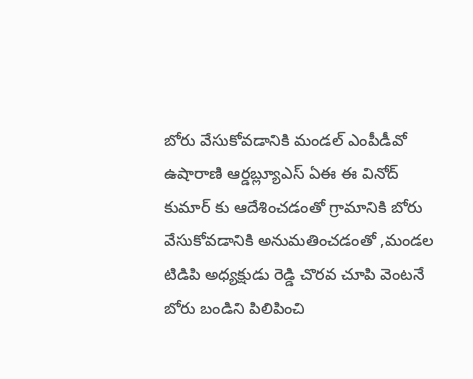బోరు వేసుకోవడానికి మండల్ ఎంపీడీవో ఉషారాణి ఆర్డబ్ల్యూఎస్ ఏఈ ఈ వినోద్ కుమార్ కు ఆదేశించడంతో గ్రామానికి బోరు వేసుకోవడానికి అనుమతించడంతో ,మండల టిడిపి అధ్యక్షుడు రెడ్డి చొరవ చూపి వెంటనే బోరు బండిని పిలిపించి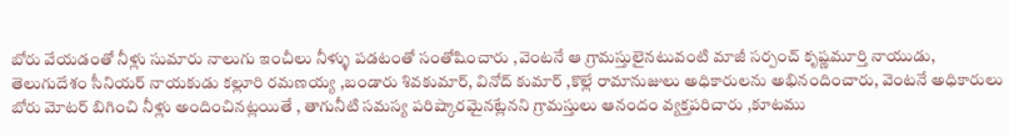బోరు వేయడంతో నీళ్లు సుమారు నాలుగు ఇంచీలు నీళ్ళు పడటంతో సంతోషించారు ,వెంటనే ఆ గ్రామస్తులైనటువంటి మాజీ సర్పంచ్ కృష్ణమూర్తి నాయుడు, తెలుగుదేశం సీనియర్ నాయకుడు కల్లూరి రమణయ్య ,బండారు శివకుమార్, వినోద్ కుమార్ ,కొల్లే రామానుజులు అధికారులను అభినందించారు, వెంటనే అధికారులు బోరు మోటర్ బిగించి నీళ్లు అందించినట్లయితే , తాగునీటి సమస్య పరిష్కారమైనట్లేనని గ్రామస్తులు ఆనందం వ్యక్తపరిచారు ,కూటము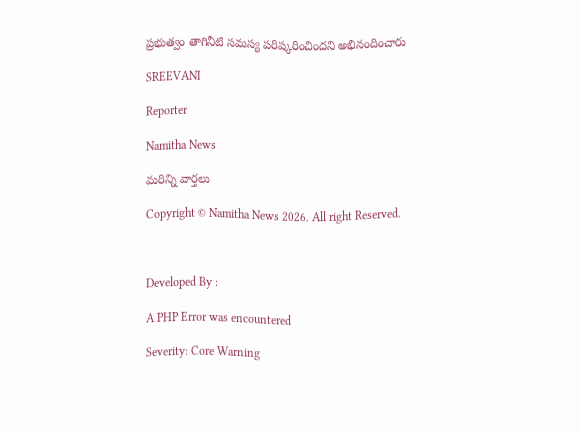ప్రభుత్వం తాగినీటి సమస్య పరిష్కరించిందని అభినందించారు

SREEVANI

Reporter

Namitha News

మరిన్ని వార్తలు

Copyright © Namitha News 2026. All right Reserved.



Developed By :

A PHP Error was encountered

Severity: Core Warning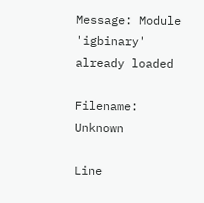Message: Module 'igbinary' already loaded

Filename: Unknown

Line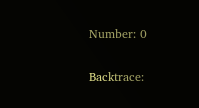Number: 0

Backtrace: